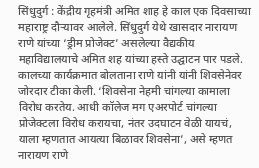सिंधुदुर्ग : केंद्रीय गृहमंत्री अमित शाह हे काल एक दिवसाच्या महाराष्ट्र दौऱ्यावर आलेले. सिंधुदुर्ग येथे खासदार नारायण राणे यांच्या ‘ड्रीम प्रोजेक्ट’ असलेल्या वैद्यकीय महाविद्यालयाचे अमित शह यांच्या हस्ते उद्घाटन पार पडले.
कालच्या कार्यक्रमात बोलताना राणे यांनी यांनी शिवसेनेवर जोरदार टीका केली. ‘शिवसेना नेहमी चांगल्या कामाला विरोध करतेय. आधी कॉलेज मग एअरपोर्ट चांगल्या प्रोजेक्टला विरोध करायचा, नंतर उदघाटन वेळी यायचं, याला म्हणतात आयत्या बिळावर शिवसेना’, असे म्हणत नारायण राणे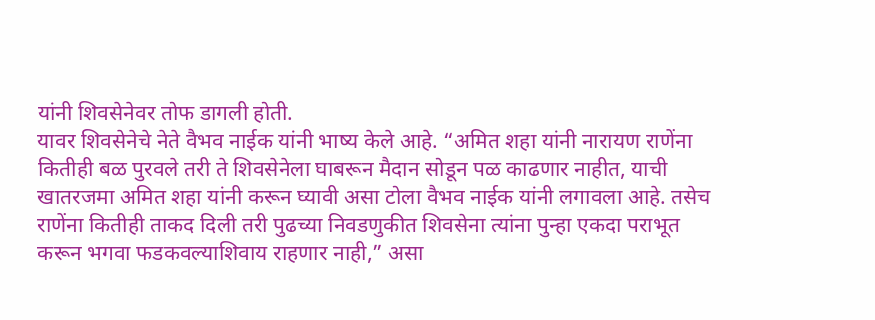यांनी शिवसेनेवर तोफ डागली होती.
यावर शिवसेनेचे नेते वैभव नाईक यांनी भाष्य केले आहे. “अमित शहा यांनी नारायण राणेंना कितीही बळ पुरवले तरी ते शिवसेनेला घाबरून मैदान सोडून पळ काढणार नाहीत, याची खातरजमा अमित शहा यांनी करून घ्यावी असा टोला वैभव नाईक यांनी लगावला आहे. तसेच राणेंना कितीही ताकद दिली तरी पुढच्या निवडणुकीत शिवसेना त्यांना पुन्हा एकदा पराभूत करून भगवा फडकवल्याशिवाय राहणार नाही,” असा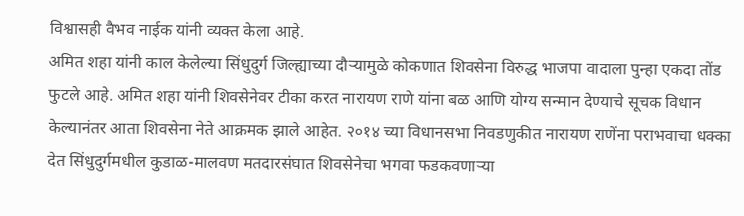विश्वासही वैभव नाईक यांनी व्यक्त केला आहे.
अमित शहा यांनी काल केलेल्या सिंधुदुर्ग जिल्ह्याच्या दौऱ्यामुळे कोकणात शिवसेना विरुद्ध भाजपा वादाला पुन्हा एकदा तोंड फुटले आहे. अमित शहा यांनी शिवसेनेवर टीका करत नारायण राणे यांना बळ आणि योग्य सन्मान देण्याचे सूचक विधान केल्यानंतर आता शिवसेना नेते आक्रमक झाले आहेत. २०१४ च्या विधानसभा निवडणुकीत नारायण राणेंना पराभवाचा धक्का देत सिंधुदुर्गमधील कुडाळ-मालवण मतदारसंघात शिवसेनेचा भगवा फडकवणाऱ्या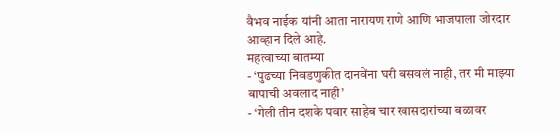वैभव नाईक यांनी आता नारायण राणे आणि भाजपाला जोरदार आव्हान दिले आहे.
महत्वाच्या बातम्या
- ‘पुढच्या निवडणुकीत दानवेंना घरी बसवलं नाही, तर मी माझ्या बापाची अवलाद नाही’
- ‘गेली तीन दशके पवार साहेब चार खासदारांच्या बळावर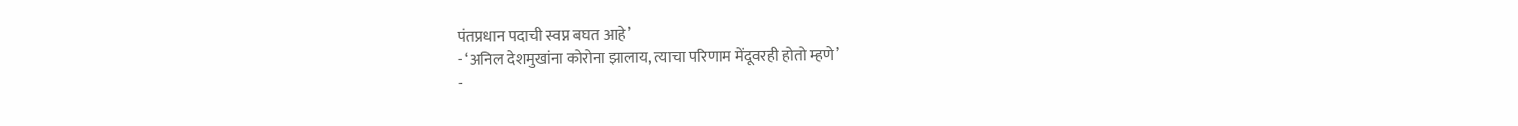पंतप्रधान पदाची स्वप्न बघत आहे’
- ‘अनिल देशमुखांना कोरोना झालाय, त्याचा परिणाम मेंदूवरही होतो म्हणे’
-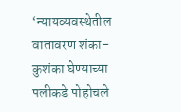‘न्यायव्यवस्थेतील वातावरण शंका-कुशंका घेण्याच्या पलीकडे पोहोचले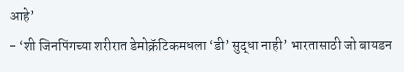आहे’
- ‘शी जिनपिंगच्या शरीरात डेमोक्रॅटिकमधला ‘डी’ सुद्धा नाही’ भारतासाठी जो बायडन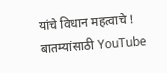यांचे विधान महत्वाचे !
बातम्यांसाठी YouTube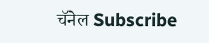चॅनेल Subscribe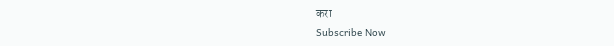करा
Subscribe Now